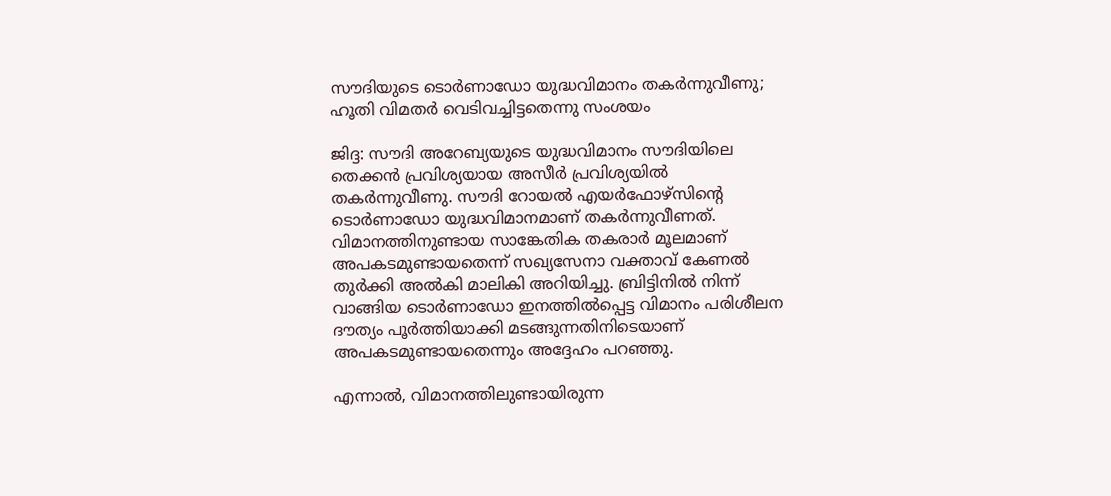സൗദിയുടെ ടൊര്‍ണാഡോ യുദ്ധവിമാനം തകര്‍ന്നുവീണു; ഹൂതി വിമതര്‍ വെടിവച്ചിട്ടതെന്നു സംശയം

ജിദ്ദ: സൗദി അറേബ്യയുടെ യുദ്ധവിമാനം സൗദിയിലെ തെക്കന്‍ പ്രവിശ്യയായ അസീര്‍ പ്രവിശ്യയില്‍ തകര്‍ന്നുവീണു. സൗദി റോയല്‍ എയര്‍ഫോഴ്സിന്റെ ടൊര്‍ണാഡോ യുദ്ധവിമാനമാണ് തകര്‍ന്നുവീണത്. വിമാനത്തിനുണ്ടായ സാങ്കേതിക തകരാര്‍ മൂലമാണ് അപകടമുണ്ടായതെന്ന് സഖ്യസേനാ വക്താവ് കേണല്‍ തുര്‍ക്കി അല്‍കി മാലികി അറിയിച്ചു. ബ്രിട്ടിനില്‍ നിന്ന് വാങ്ങിയ ടൊര്‍ണാഡോ ഇനത്തില്‍പ്പെട്ട വിമാനം പരിശീലന ദൗത്യം പൂര്‍ത്തിയാക്കി മടങ്ങുന്നതിനിടെയാണ് അപകടമുണ്ടായതെന്നും അദ്ദേഹം പറഞ്ഞു.

എന്നാല്‍, വിമാനത്തിലുണ്ടായിരുന്ന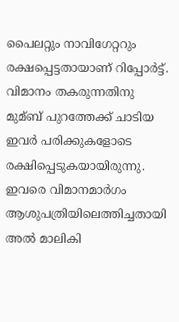പൈലറ്റും നാവിഗേറ്ററും രക്ഷപ്പെട്ടതായാണ് റിപ്പോര്‍ട്ട്. വിമാനം തകരുന്നതിനു മുമ്ബ് പുറത്തേക്ക് ചാടിയ ഇവര്‍ പരിക്കുകളോടെ രക്ഷിപ്പെടുകയായിരുന്നു. ഇവരെ വിമാനമാര്‍ഗം ആശുപത്രിയിലെത്തിച്ചതായി അല്‍ മാലികി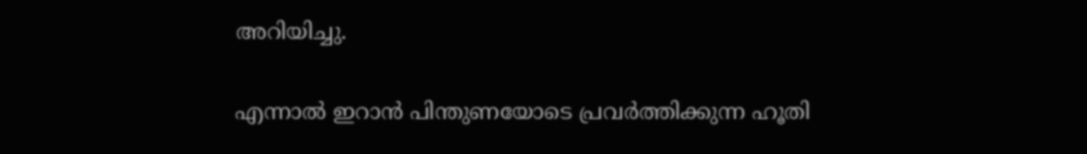അറിയിച്ചു.

എന്നാല്‍ ഇറാന്‍ പിന്തുണയോടെ പ്രവര്‍ത്തിക്കുന്ന ഹൂതി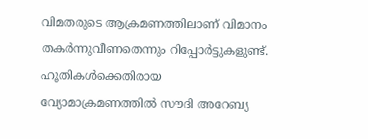വിമതരുടെ ആക്രമണത്തിലാണ് വിമാനം തകര്‍ന്നുവീണതെന്നും റിപ്പോര്‍ട്ടുകളുണ്ട്. ഹൂതികള്‍ക്കെതിരായ വ്യോമാക്രമണത്തില്‍ സൗദി അറേബ്യ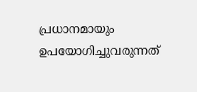പ്രധാനമായും ഉപയോഗിച്ചുവരുന്നത്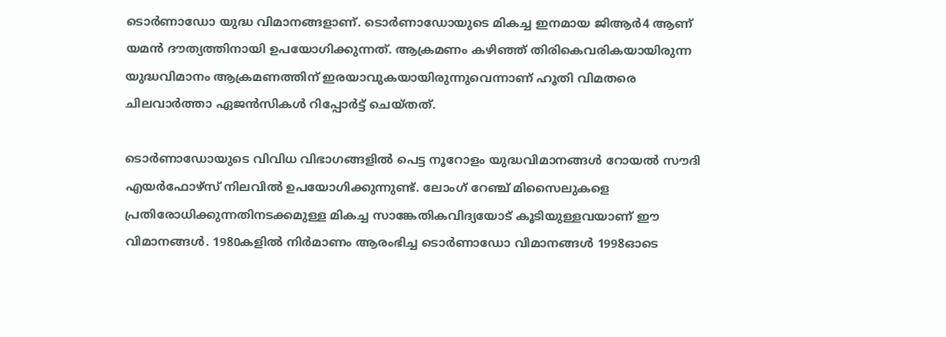ടൊര്‍ണാഡോ യുദ്ധ വിമാനങ്ങളാണ്. ടൊര്‍ണാഡോയുടെ മികച്ച ഇനമായ ജിആര്‍4 ആണ് യമന്‍ ദൗത്യത്തിനായി ഉപയോഗിക്കുന്നത്. ആക്രമണം കഴിഞ്ഞ് തിരികെവരികയായിരുന്ന യുദ്ധവിമാനം ആക്രമണത്തിന് ഇരയാവുകയായിരുന്നുവെന്നാണ് ഹൂതി വിമതരെ ചിലവാര്‍ത്താ ഏജന്‍സികള്‍ റിപ്പോര്‍ട്ട് ചെയ്തത്.

ടൊര്‍ണാഡോയുടെ വിവിധ വിഭാഗങ്ങളില്‍ പെട്ട നൂറോളം യുദ്ധവിമാനങ്ങള്‍ റോയല്‍ സൗദി എയര്‍ഫോഴ്‌സ് നിലവില്‍ ഉപയോഗിക്കുന്നുണ്ട്. ലോംഗ് റേഞ്ച് മിസൈലുകളെ പ്രതിരോധിക്കുന്നതിനടക്കമുള്ള മികച്ച സാങ്കേതികവിദ്യയോട് കൂടിയുള്ളവയാണ് ഈ വിമാനങ്ങള്‍. 1980കളില്‍ നിര്‍മാണം ആരംഭിച്ച ടൊര്‍ണാഡോ വിമാനങ്ങള്‍ 1998ഓടെ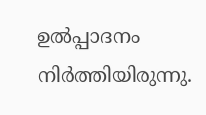ഉല്‍പ്പാദനം നിര്‍ത്തിയിരുന്നു.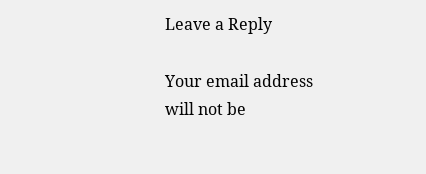Leave a Reply

Your email address will not be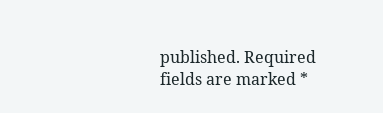published. Required fields are marked *